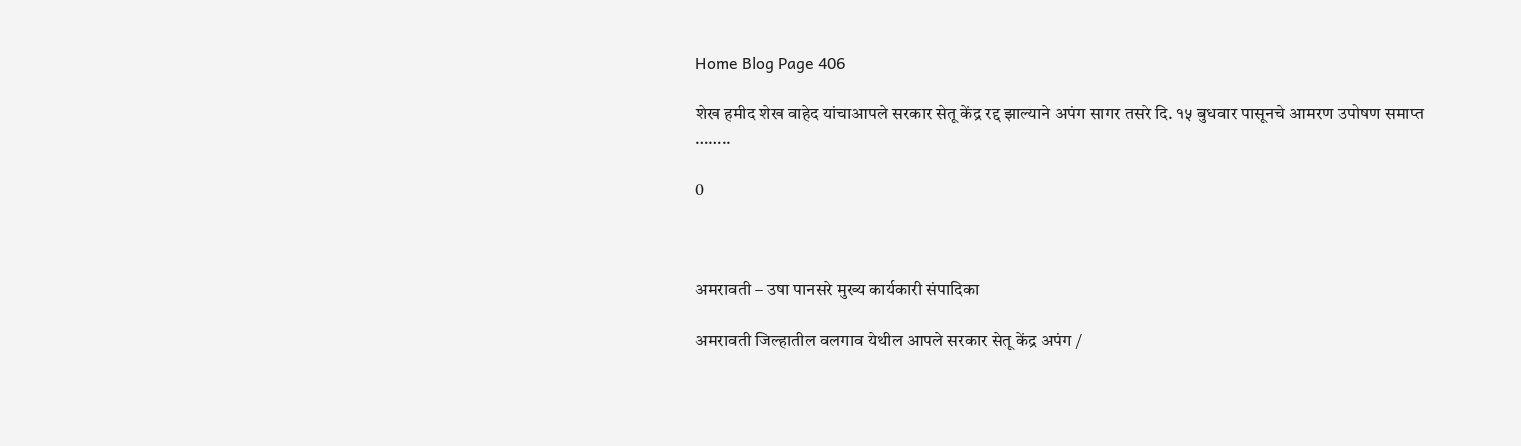Home Blog Page 406

शेख हमीद शेख वाहेद यांचाआपले सरकार सेतू केंद्र रद्द झाल्याने अपंग सागर तसरे दि. १५ बुधवार पासूनचे आमरण उपोषण समाप्त ……..

0



अमरावती – उषा पानसरे मुख्य कार्यकारी संपादिका

अमरावती जिल्हातील वलगाव येथील आपले सरकार सेतू केंद्र अपंग /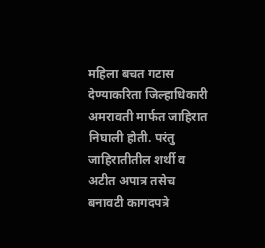महिला बचत गटास देण्याकरिता जिल्हाधिकारी अमरावती मार्फत जाहिरात निघाली होती. परंतु जाहिरातीतील शर्थी व अटीत अपात्र तसेच बनावटी कागदपत्रे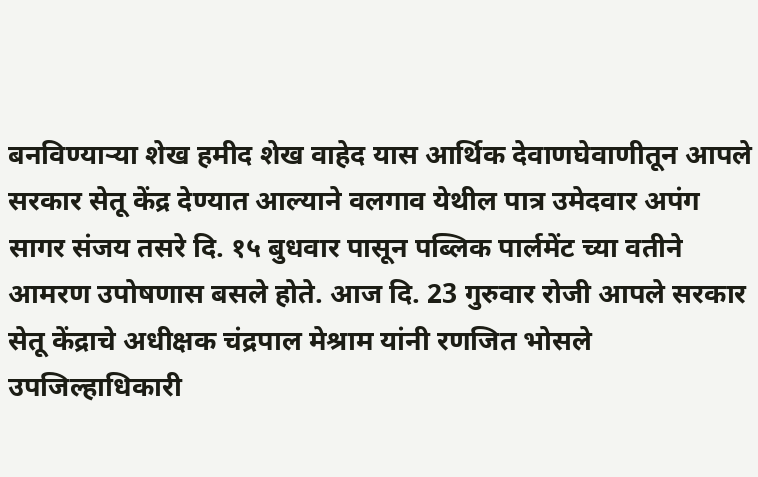बनविण्याऱ्या शेख हमीद शेख वाहेद यास आर्थिक देवाणघेवाणीतून आपले सरकार सेतू केंद्र देण्यात आल्याने वलगाव येथील पात्र उमेदवार अपंग सागर संजय तसरे दि. १५ बुधवार पासून पब्लिक पार्लमेंट च्या वतीने आमरण उपोषणास बसले होते. आज दि. 23 गुरुवार रोजी आपले सरकार सेतू केंद्राचे अधीक्षक चंद्रपाल मेश्राम यांनी रणजित भोसले उपजिल्हाधिकारी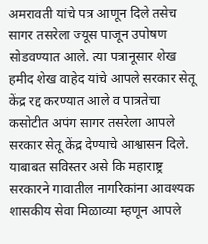अमरावती यांचे पत्र आणून दिले तसेच सागर तसरेला ज्यूस पाजून उपोषण सोडवण्यात आले. त्या पत्रानूसार शेख हमीद शेख वाहेद यांचे आपले सरकार सेतू केंद्र रद्द करण्यात आले व पात्रतेचा कसोटीत अपंग सागर तसरेला आपले सरकार सेतू केंद्र देण्याचे आश्वासन दिले.
याबाबत सविस्तर असे कि महाराष्ट्र सरकारने गावातील नागरिकांना आवश्यक शासकीय सेवा मिळाव्या म्हणून आपले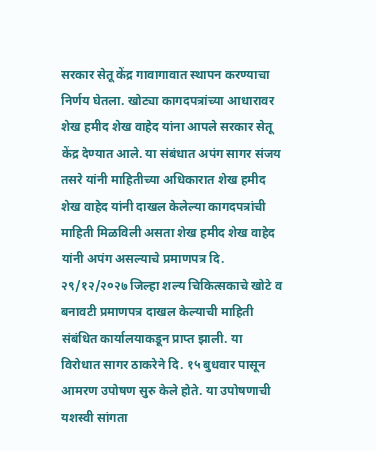सरकार सेतू केंद्र गावागावात स्थापन करण्याचा निर्णय घेतला. खोट्या कागदपत्रांच्या आधारावर शेख हमीद शेख वाहेद यांना आपले सरकार सेतू केंद्र देण्यात आले. या संबंधात अपंग सागर संजय तसरे यांनी माहितीच्या अधिकारात शेख हमीद शेख वाहेद यांनी दाखल केलेल्या कागदपत्रांची माहिती मिळविली असता शेख हमीद शेख वाहेद यांनी अपंग असल्याचे प्रमाणपत्र दि. २९/१२/२०२७ जिल्हा शल्य चिकित्सकाचे खोटे व बनावटी प्रमाणपत्र दाखल केल्याची माहिती संबंधित कार्यालयाकडून प्राप्त झाली. या विरोधात सागर ठाकरेने दि. १५ बुधवार पासून आमरण उपोषण सुरु केले होते. या उपोषणाची यशस्वी सांगता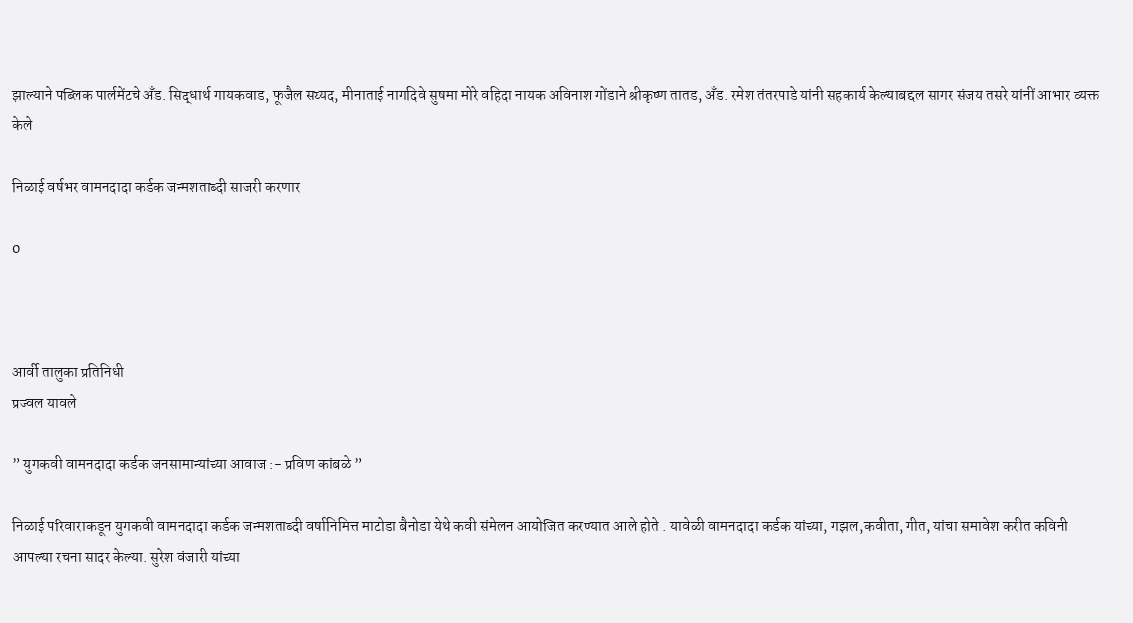झाल्याने पब्लिक पार्लमेंटचे अँड. सिद्धार्थ गायकवाड, फूजैल सय्यद, मीनाताई नागदिवे सुषमा मोरे वहिदा नायक अविनाश गोंडाने श्रीकृष्ण तातड, अँड. रमेश तंतरपाडे यांनी सहकार्य केल्याबद्दल सागर संजय तसरे यांनीं आभार व्यक्त केले

निळाई वर्षभर वामनदादा कर्डक जन्मशताब्दी साजरी करणार

0



आर्वी तालुका प्रतिनिधी
प्रज्वल यावले

” युगकवी वामनदादा कर्डक जनसामान्यांच्या आवाज :- प्रविण कांबळे ”

निळाई परिवाराकडून युगकवी वामनदादा कर्डक जन्मशताब्दी वर्षानिमित्त माटोडा बैनोडा येथे कवी संमेलन आयोजित करण्यात आले होते . यावेळी वामनदादा कर्डक यांच्या, गझल,कवीता, गीत, यांचा समावेश करीत कविनी आपल्या रचना सादर केल्या. सुरेश वंजारी यांच्या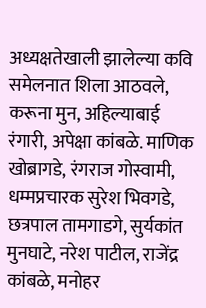अध्यक्षतेखाली झालेल्या कवि समेलनात शिला आठवले, करूना मुन, अहिल्याबाई रंगारी, अपेक्षा कांबळे. माणिक खोब्रागडे, रंगराज गोस्वामी, धम्मप्रचारक सुरेश भिवगडे, छत्रपाल तामगाडगे, सुर्यकांत मुनघाटे, नरेश पाटील, राजेंद्र कांबळे, मनोहर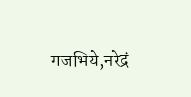गजभिये,नरेद्रं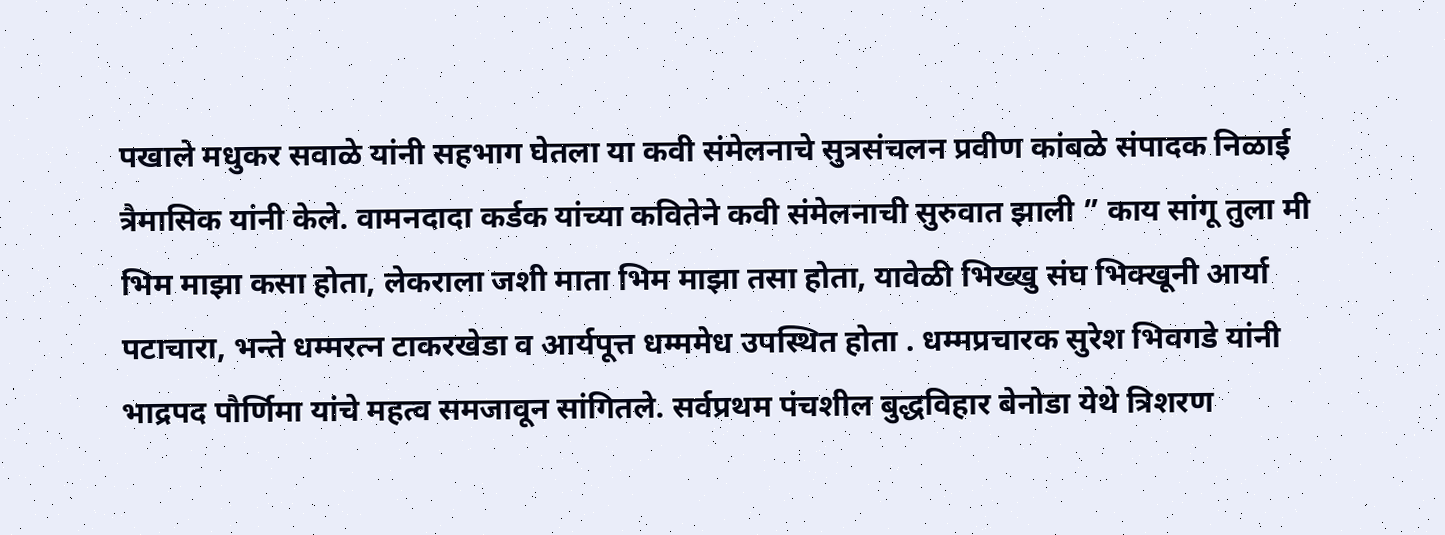पखाले मधुकर सवाळे यांनी सहभाग घेतला या कवी संमेलनाचे सुत्रसंचलन प्रवीण कांबळे संपादक निळाई त्रैमासिक यांनी केले. वामनदादा कर्डक यांच्या कवितेने कवी संमेलनाची सुरुवात झाली ” काय सांगू तुला मी भिम माझा कसा होता, लेकराला जशी माता भिम माझा तसा होता, यावेळी भिख्खु संघ भिक्खूनी आर्या पटाचारा, भन्ते धम्मरत्न टाकरखेडा व आर्यपूत्त धम्ममेध उपस्थित होता . धम्मप्रचारक सुरेश भिवगडे यांनी भाद्रपद पौर्णिमा यांचे महत्व समजावून सांगितले. सर्वप्रथम पंचशील बुद्धविहार बेनोडा येथे त्रिशरण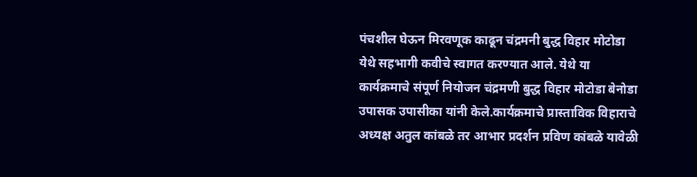पंचशील घेऊन मिरवणूक काढून चंद्रमनी बुद्ध विहार मोटोडा येथे सहभागी कवीचे स्वागत करण्यात आले. येथे या कार्यक्रमाचे संपूर्ण नियोजन चंद्रमणी बुद्ध विहार मोटोडा बेनोडा उपासक उपासीका यांनी केले.कार्यक्रमाचे प्रास्ताविक विहाराचे अध्यक्ष अतुल कांबळे तर आभार प्रदर्शन प्रविण कांबळे यावेळी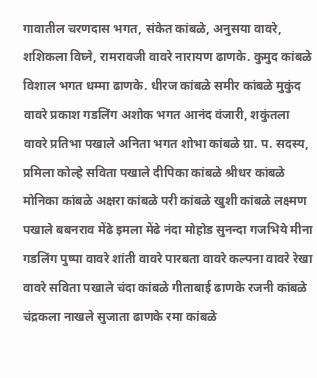गावातील चरणदास भगत, संकेत कांबळे, अनुसया वावरे, शशिकला विघ्ने, रामरावजी वावरे नारायण ढाणके. कुमुद कांबळे विशाल भगत धम्मा ढाणके. धीरज कांबळे समीर कांबळे मुकुंद वावरे प्रकाश गडलिंग अशोक भगत आनंद वंजारी, शकुंतला वावरे प्रतिभा पखाले अनिता भगत शोभा कांबळे ग्रा. प. सदस्य, प्रमिला कोल्हे सविता पखाले दीपिका कांबळे श्रीधर कांबळे मोनिका कांबळे अक्षरा कांबळे परी कांबळे खुशी कांबळे लक्ष्मण पखाले बबनराव मेंढे इमला मेंढे नंदा मोहोड सुनन्दा गजभिये मीना गडलिंग पुष्पा वावरे शांती वावरे पारबता वावरे कल्पना वावरे रेखा वावरे सविता पखाले चंदा कांबळे गीताबाई ढाणके रजनी कांबळे चंद्रकला नाखले सुजाता ढाणके रमा कांबळे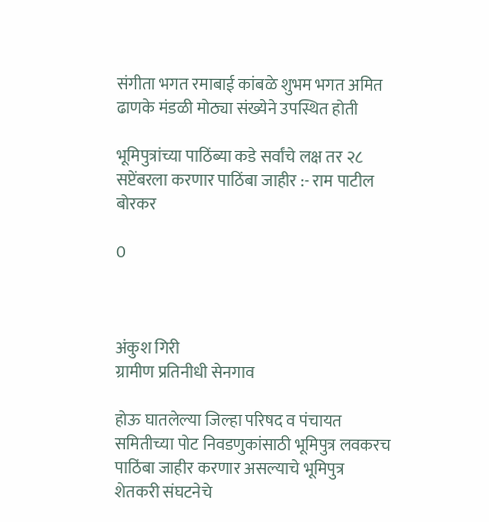संगीता भगत रमाबाई कांबळे शुभम भगत अमित ढाणके मंडळी मोठ्या संख्येने उपस्थित होती

भूमिपुत्रांच्या पाठिंब्या कडे सर्वांचे लक्ष तर २८ सप्टेंबरला करणार पाठिंबा जाहीर :- राम पाटील बोरकर

0



अंकुश गिरी
ग्रामीण प्रतिनीधी सेनगाव

होऊ घातलेल्या जिल्हा परिषद व पंचायत समितीच्या पोट निवडणुकांसाठी भूमिपुत्र लवकरच पाठिंबा जाहीर करणार असल्याचे भूमिपुत्र शेतकरी संघटनेचे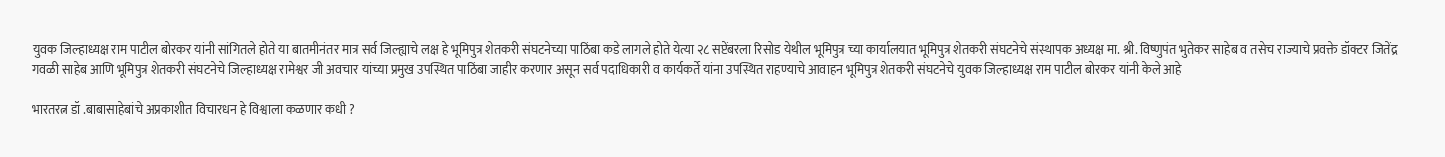युवक जिल्हाध्यक्ष राम पाटील बोरकर यांनी सांगितले होते या बातमीनंतर मात्र सर्व जिल्ह्याचे लक्ष हे भूमिपुत्र शेतकरी संघटनेच्या पाठिंबा कडे लागले होते येत्या २८ सप्टेंबरला रिसोड येथील भूमिपुत्र च्या कार्यालयात भूमिपुत्र शेतकरी संघटनेचे संस्थापक अध्यक्ष मा. श्री. विष्णुपंत भुतेकर साहेब व तसेच राज्याचे प्रवक्ते डॉक्टर जितेंद्र गवळी साहेब आणि भूमिपुत्र शेतकरी संघटनेचे जिल्हाध्यक्ष रामेश्वर जी अवचार यांच्या प्रमुख उपस्थित पाठिंबा जाहीर करणार असून सर्व पदाधिकारी व कार्यकर्ते यांना उपस्थित राहण्याचे आवाहन भूमिपुत्र शेतकरी संघटनेचे युवक जिल्हाध्यक्ष राम पाटील बोरकर यांनी केले आहे

भारतरत्न डॉ .बाबासाहेबांचे अप्रकाशीत विचारधन हे विश्वाला कळणार कधी ?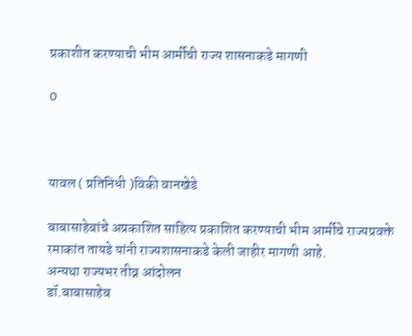प्रकाशीत करण्याची भीम आर्मीची राज्य शासनाकडे मागणी

0



यावल ( प्रतिनिधी )विकी वानखेडे

बाबासाहेबांचे अप्रकाशित साहित्य प्रकाशित करण्याची भीम आर्मीचे राज्यप्रवक्ते रमाकांत तायडे यांनी राज्यशासनाकडे केली जाहीर मागणी आहे.
अन्यथा राज्यभर तीव्र आंदोलन
डॉ.बाबासाहेब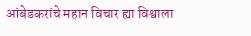आंबेडकरांचे महान विचार ह्या विश्वाला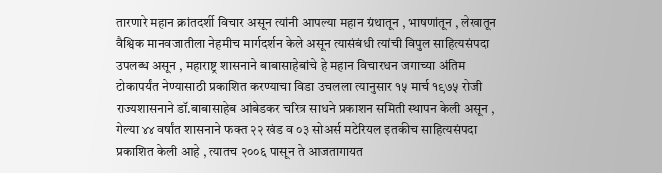तारणारे महान क्रांतदर्शी विचार असून त्यांनी आपल्या महान ग्रंथातून , भाषणांतून , लेखातून वैश्विक मानवजातीला नेहमीच मार्गदर्शन केले असून त्यासंबंधी त्यांची विपुल साहित्यसंपदा उपलब्ध असून , महाराष्ट्र शासनाने बाबासाहेबांचे हे महान विचारधन जगाच्या अंतिम टोकापर्यंत नेण्यासाठी प्रकाशित करण्याचा विडा उचलला त्यानुसार १५ मार्च १९७५ रोजी राज्यशासनाने डॉ.बाबासाहेब आंबेडकर चरित्र साधने प्रकाशन समिती स्थापन केली असून , गेल्या ४४ वर्षांत शासनाने फक्त २२ खंड व ०३ सोअर्स मटेरियल इतकीच साहित्यसंपदा प्रकाशित केली आहे , त्यातच २००६ पासून ते आजतागायत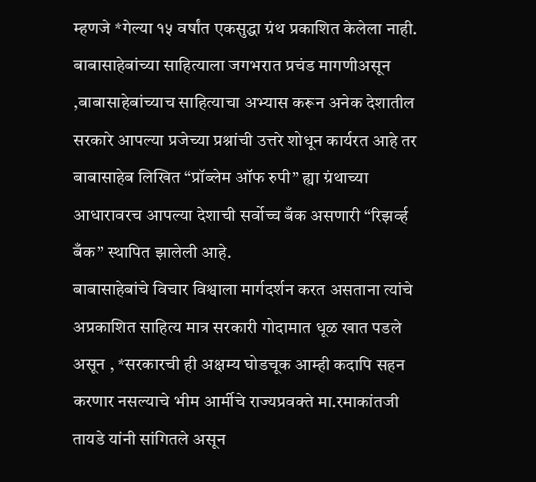म्हणजे *गेल्या १५ वर्षांत एकसुद्धा ग्रंथ प्रकाशित केलेला नाही. बाबासाहेबांच्या साहित्याला जगभरात प्रचंड मागणीअसून ,बाबासाहेबांच्याच साहित्याचा अभ्यास करून अनेक देशातील सरकारे आपल्या प्रजेच्या प्रश्नांची उत्तरे शोधून कार्यरत आहे तर बाबासाहेब लिखित “प्रॉब्लेम ऑफ रुपी” ह्या ग्रंथाच्या आधारावरच आपल्या देशाची सर्वोच्च बँक असणारी “रिझर्व्ह बँक” स्थापित झालेली आहे.
बाबासाहेबांचे विचार विश्वाला मार्गदर्शन करत असताना त्यांचे अप्रकाशित साहित्य मात्र सरकारी गोदामात धूळ खात पडले असून , *सरकारची ही अक्षम्य घोडचूक आम्ही कदापि सहन करणार नसल्याचे भीम आर्मीचे राज्यप्रवक्ते मा.रमाकांतजी तायडे यांनी सांगितले असून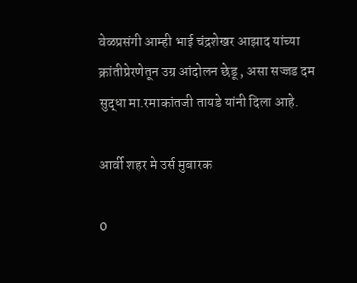वेळप्रसंगी आम्ही भाई चंद्रशेखर आझाद यांच्या क्रांतीप्रेरणेतून उग्र आंदोलन छेडू , असा सज्जड दम सुद्धा मा.रमाकांतजी तायडे यांनी दिला आहे.

आर्वी शहर मे उर्स मुबारक

0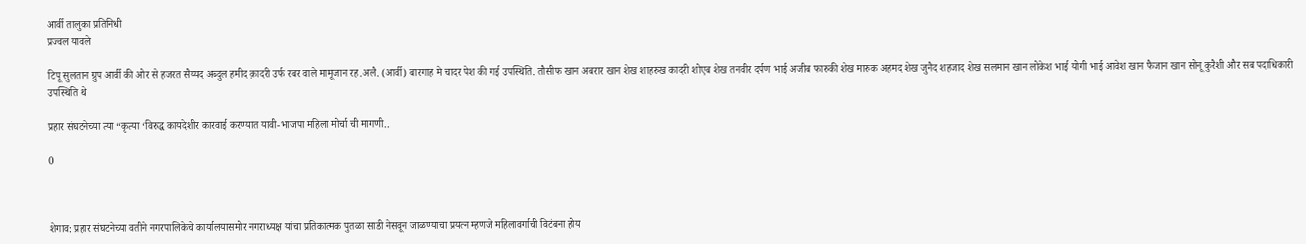आर्वी तालुका प्रतिनिधी
प्रज्वल यावले

टिपू सुलतान ग्रुप आर्वी की ओर से हजरत सैय्यद अब्दुल हमीद क़ादरी उर्फ रबर वाले मामूजान रह.अलै. (आर्वी) बारगाह मे चादर पेश की गई उपस्थिति. तौसीफ खान अबरार खान शेख शाहरुख कादरी शोएब शेख तनवीर दर्पण भाई अजीब फारुकी शेख मारुक अहमद शेख जुनैद शहजाद शेख सलमान खान लोकेश भाई योगी भाई आवेश खान फैजान खान सोनू कुरैशी और सब पदाधिकारी उपस्थिति थे

प्रहार संघटनेच्या त्या “कृत्या ‘विरुद्ध कायदेशीर कारवाई करण्यात यावी-भाजपा महिला मोर्चा ची मागणी..

0



शेगाव: प्रहार संघटनेच्या वतीने नगरपालिकेचे कार्यालयासमोर नगराध्यक्ष यांचा प्रतिकात्मक पुतळा साडी नेसवून जाळण्याचा प्रयत्न म्हणजे महिलावर्गाची विटंबना होय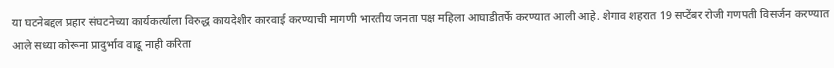या घटनेबद्दल प्रहार संघटनेच्या कार्यकर्त्याला विरुद्ध कायदेशीर कारवाई करण्याची मागणी भारतीय जनता पक्ष महिला आघाडीतर्फे करण्यात आली आहे. शेगाव शहरात 19 सप्टेंबर रोजी गणपती विसर्जन करण्यात आले सध्या कोरूना प्रादुर्भाव वाढू नाही करिता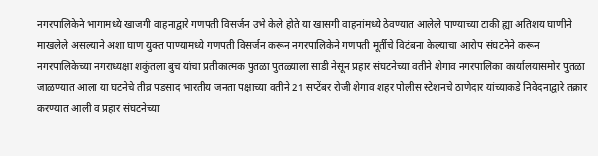नगरपालिकेने भागामध्ये खाजगी वाहनाद्वारे गणपती विसर्जन उभे केले होते या खासगी वाहनांमध्ये ठेवण्यात आलेले पाण्याच्या टाकी ह्या अतिशय घाणीने माखलेले असल्याने अशा घाण युक्त पाण्यामध्ये गणपती विसर्जन करून नगरपालिकेने गणपती मूर्तीचे विटंबना केल्याचा आरोप संघटनेने करून नगरपालिकेच्या नगराध्यक्षा शकुंतला बुच यांचा प्रतीकात्मक पुतळा पुतळ्याला साडी नेसून प्रहार संघटनेच्या वतीने शेगाव नगरपालिका कार्यालयासमोर पुतळा जाळण्यात आला या घटनेचे तीव्र पडसाद भारतीय जनता पक्षाच्या वतीने 21 सप्टेंबर रोजी शेगाव शहर पोलीस स्टेशनचे ठाणेदार यांच्याकडे निवेदनाद्वारे तक्रार करण्यात आली व प्रहार संघटनेच्या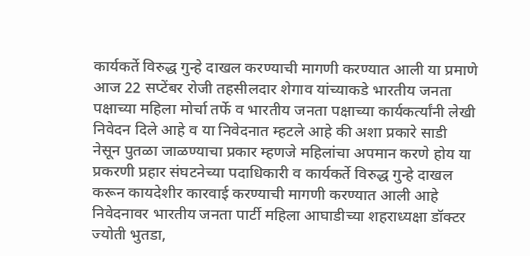कार्यकर्ते विरुद्ध गुन्हे दाखल करण्याची मागणी करण्यात आली या प्रमाणे आज 22 सप्टेंबर रोजी तहसीलदार शेगाव यांच्याकडे भारतीय जनता पक्षाच्या महिला मोर्चा तर्फे व भारतीय जनता पक्षाच्या कार्यकर्त्यांनी लेखी निवेदन दिले आहे व या निवेदनात म्हटले आहे की अशा प्रकारे साडी नेसून पुतळा जाळण्याचा प्रकार म्हणजे महिलांचा अपमान करणे होय या प्रकरणी प्रहार संघटनेच्या पदाधिकारी व कार्यकर्ते विरुद्ध गुन्हे दाखल करून कायदेशीर कारवाई करण्याची मागणी करण्यात आली आहे निवेदनावर भारतीय जनता पार्टी महिला आघाडीच्या शहराध्यक्षा डॉक्टर ज्योती भुतडा,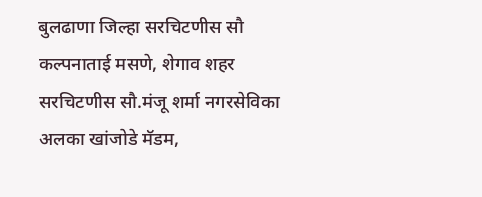बुलढाणा जिल्हा सरचिटणीस सौ कल्पनाताई मसणे, शेगाव शहर सरचिटणीस सौ.मंजू शर्मा नगरसेविका अलका खांजोडे मॅडम,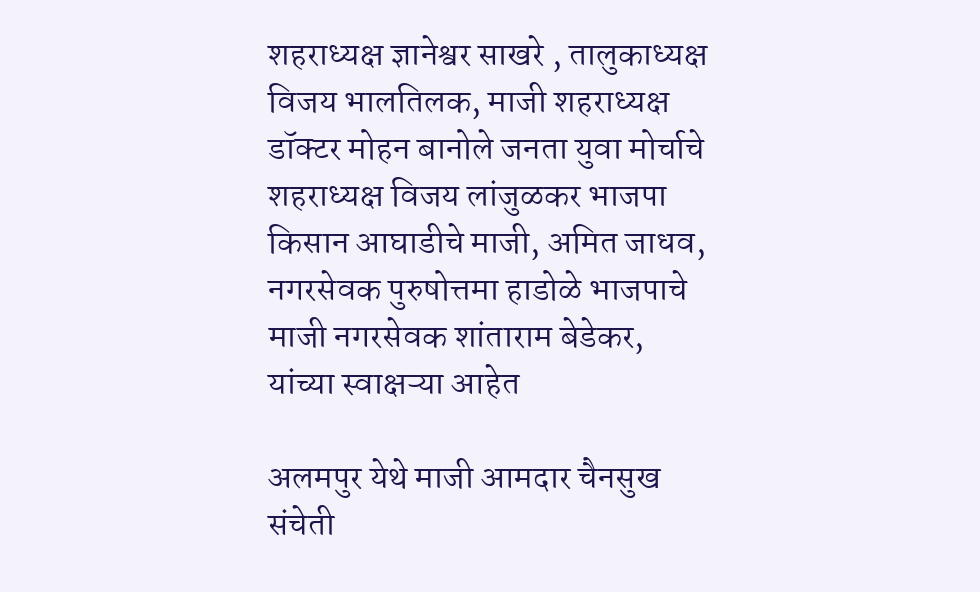शहराध्यक्ष ज्ञानेश्वर साखरे , तालुकाध्यक्ष विजय भालतिलक, माजी शहराध्यक्ष डॉक्टर मोहन बानोले जनता युवा मोर्चाचे शहराध्यक्ष विजय लांजुळकर भाजपा किसान आघाडीचे माजी, अमित जाधव, नगरसेवक पुरुषोत्तमा हाडोळे भाजपाचे माजी नगरसेवक शांताराम बेडेकर, यांच्या स्वाक्षऱ्या आहेत

अलमपुर येथे माजी आमदार चैनसुख संचेती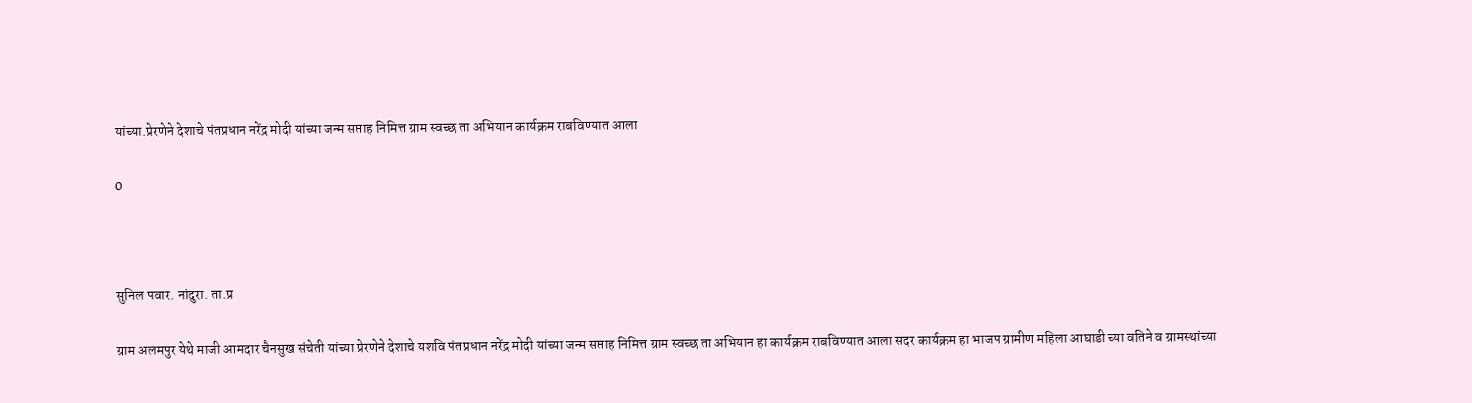यांच्या.प्रेरणेने देशाचे पंतप्रधान नरेंद्र मोदी यांच्या जन्म सप्ताह निमित्त ग्राम स्वच्छ ता अभियान कार्यक्रम राबविण्यात आला

0



सुनिल पवार. नांदुरा. ता.प्र

ग्राम अलमपुर येथे माजी आमदार चैनसुख संचेती यांच्या प्रेरणेने देशाचे यशवि पंतप्रधान नरेंद्र मोदी यांच्या जन्म सप्ताह निमित्त ग्राम स्वच्छ ता अभियान हा कार्यक्रम राबविण्यात आला सदर कार्यक्रम हा भाजप ग्रामीण महिला आघाडी च्या वतिने व ग्रामस्थांच्या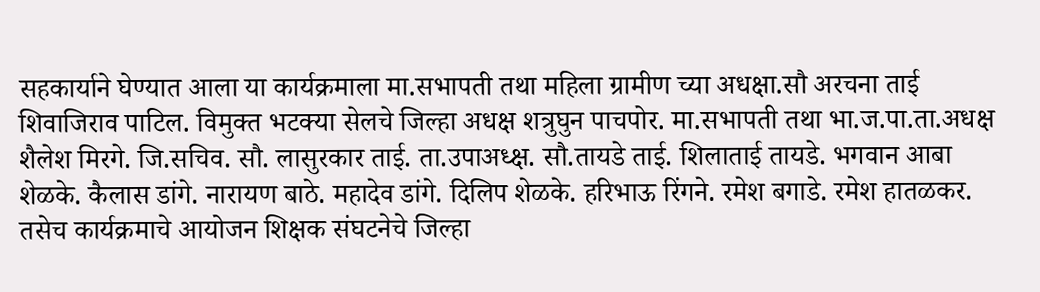सहकार्याने घेण्यात आला या कार्यक्रमाला मा.सभापती तथा महिला ग्रामीण च्या अधक्षा.सौ अरचना ताई शिवाजिराव पाटिल. विमुक्त भटक्या सेलचे जिल्हा अधक्ष शत्रुघुन पाचपोर. मा.सभापती तथा भा.ज.पा.ता.अधक्ष शैलेश मिरगे. जि.सचिव. सौ. लासुरकार ताई. ता.उपाअध्क्ष. सौ.तायडे ताई. शिलाताई तायडे. भगवान आबा शेळके. कैलास डांगे. नारायण बाठे. महादेव डांगे. दिलिप शेळके. हरिभाऊ रिंगने. रमेश बगाडे. रमेश हातळकर. तसेच कार्यक्रमाचे आयोजन शिक्षक संघटनेचे जिल्हा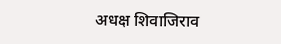अधक्ष शिवाजिराव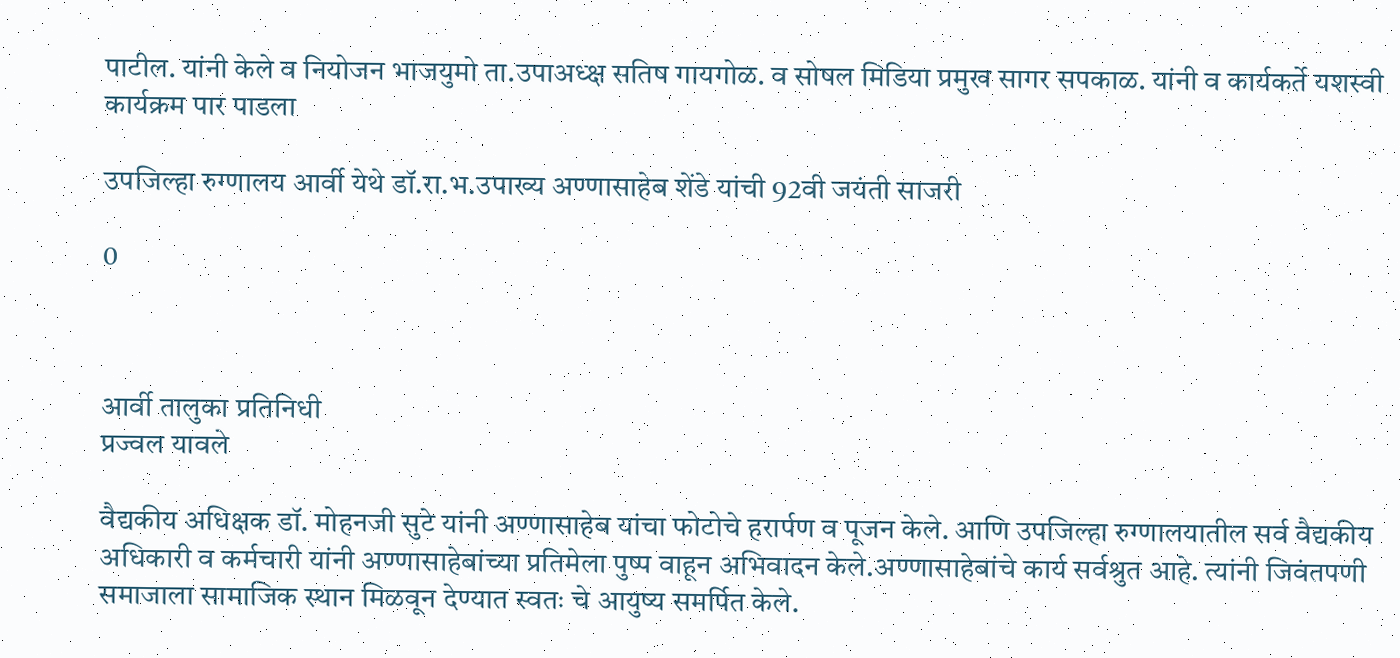पाटील. यांनी केले व नियोजन भाजयुमो ता.उपाअध्क्ष सतिष गायगोळ. व सोषल मिडिया प्रमुख सागर सपकाळ. यांनी व कार्यकर्ते यशस्वी कार्यक्रम पार पाडला

उपजिल्हा रुग्णालय आर्वी येथे डॉ.रा.भ.उपाख्य अण्णासाहेब शेंडे यांची 92वी जयंती साजरी

0



आर्वी तालुका प्रतिनिधी
प्रज्वल यावले

वैद्यकीय अधिक्षक डॉ. मोहनजी सुटे यांनी अण्णासाहेब यांचा फोटोचे हरार्पण व पूजन केले. आणि उपजिल्हा रुग्णालयातील सर्व वैद्यकीय अधिकारी व कर्मचारी यांनी अण्णासाहेबांच्या प्रतिमेला पुष्प वाहून अभिवादन केले.अण्णासाहेबांचे कार्य सर्वश्रुत आहे. त्यांनी जिवंतपणी समाजाला सामाजिक स्थान मिळवून देण्यात स्वतः चे आयुष्य समर्पित केले.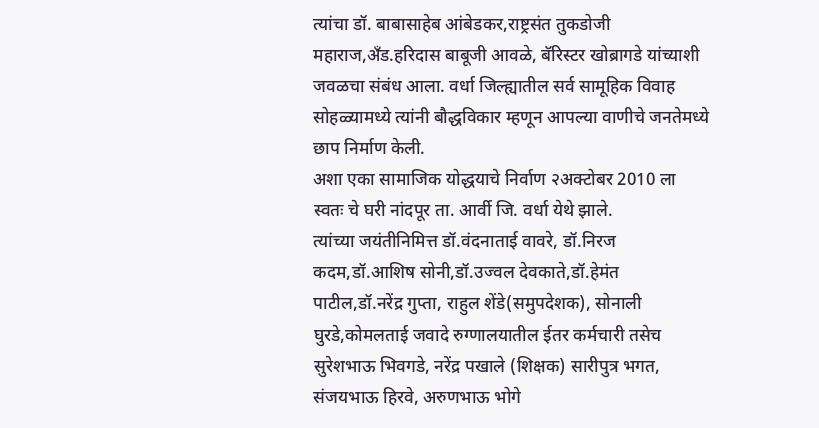त्यांचा डॉ. बाबासाहेब आंबेडकर,राष्ट्रसंत तुकडोजी महाराज,अँड.हरिदास बाबूजी आवळे, बॅरिस्टर खोब्रागडे यांच्याशी जवळचा संबंध आला. वर्धा जिल्ह्यातील सर्व सामूहिक विवाह सोहळ्यामध्ये त्यांनी बौद्धविकार म्हणून आपल्या वाणीचे जनतेमध्ये छाप निर्माण केली.
अशा एका सामाजिक योद्धयाचे निर्वाण २अक्टोबर 2010 ला स्वतः चे घरी नांदपूर ता. आर्वी जि. वर्धा येथे झाले.
त्यांच्या जयंतीनिमित्त डॉ.वंदनाताई वावरे, डॉ.निरज कदम,डॉ.आशिष सोनी,डॉ.उज्वल देवकाते,डॉ.हेमंत पाटील,डॉ.नरेंद्र गुप्ता, राहुल शेंडे(समुपदेशक), सोनाली घुरडे,कोमलताई जवादे रुग्णालयातील ईतर कर्मचारी तसेच सुरेशभाऊ भिवगडे, नरेंद्र पखाले (शिक्षक) सारीपुत्र भगत, संजयभाऊ हिरवे, अरुणभाऊ भोगे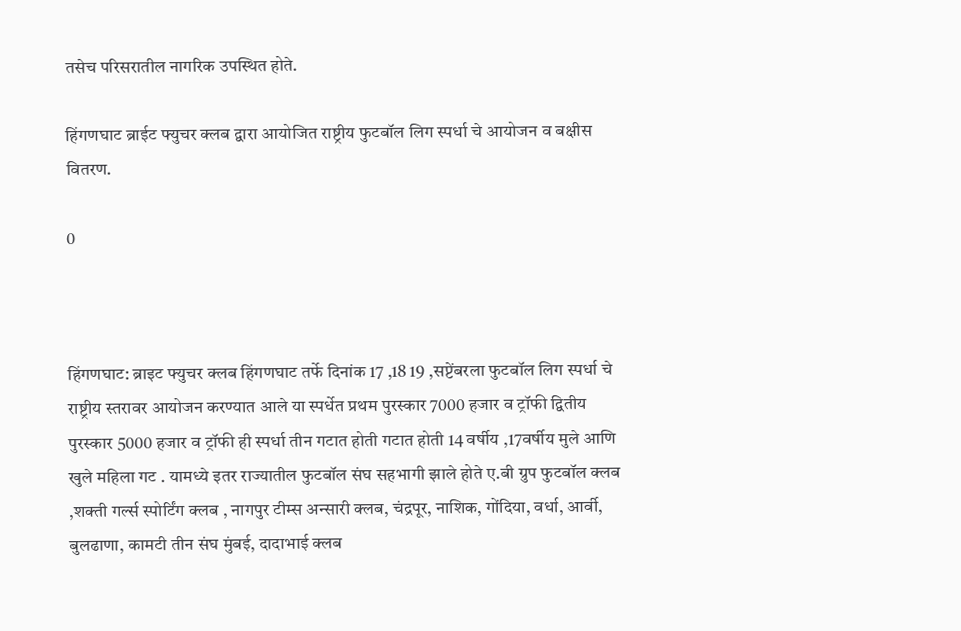तसेच परिसरातील नागरिक उपस्थित होते.

हिंगणघाट ब्राईट फ्युचर क्लब द्वारा आयोजित राष्ट्रीय फुटबॉल लिग स्पर्धा चे आयोजन व बक्षीस वितरण.

0



हिंगणघाट: ब्राइट फ्युचर क्लब हिंगणघाट तर्फे दिनांक 17 ,18 19 ,सप्टेंबरला फुटबॉल लिग स्पर्धा चे राष्ट्रीय स्तरावर आयोजन करण्यात आले या स्पर्धेत प्रथम पुरस्कार 7000 हजार व ट्रॉफी द्वितीय पुरस्कार 5000 हजार व ट्रॉफी ही स्पर्धा तीन गटात होती गटात होती 14 वर्षीय ,17वर्षीय मुले आणि खुले महिला गट . यामध्ये इतर राज्यातील फुटबॉल संघ सहभागी झाले होते ए.बी ग्रुप फुटबॉल क्लब ,शक्ती गर्ल्स स्पोर्टिंग क्लब , नागपुर टीम्स अन्सारी क्लब, चंद्रपूर, नाशिक, गोंदिया, वर्धा, आर्वी, बुलढाणा, कामटी तीन संघ मुंबई, दादाभाई क्लब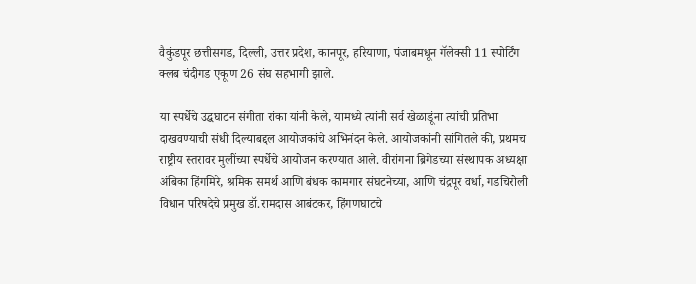वैकुंडपूर छत्तीसगड, दिल्ली, उत्तर प्रदेश, कानपूर, हरियाणा, पंजाबमधून गॅलेक्सी 11 स्पोर्टिंग क्लब चंदीगड एकूण 26 संघ सहभागी झाले.

या स्पर्धेचे उद्घघाटन संगीता रांका यांनी केले, यामध्ये त्यांनी सर्व खेळाडूंना त्यांची प्रतिभा दाखवण्याची संधी दिल्याबद्दल आयोजकांचे अभिनंदन केले. आयोजकांनी सांगितले की, प्रथमच राष्ट्रीय स्तरावर मुलींच्या स्पर्धेचे आयोजन करण्यात आले. वीरांगना ब्रिगेडच्या संस्थापक अध्यक्षा अंबिका हिंगमिरे, श्रमिक समर्थ आणि बंधक कामगार संघटनेच्या, आणि चंद्रपूर वर्धा, गडचिरोली विधान परिषदेचे प्रमुख डॉ.रामदास आबंटकर, हिंगणघाटचे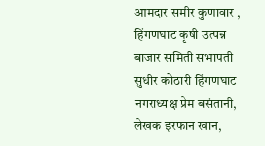आमदार समीर कुणावार , हिंगणघाट कृषी उत्पन्न बाजार समिती सभापती सुधीर कोठारी हिंगणघाट नगराध्यक्ष प्रेम बसंतानी, लेखक इरफान खान,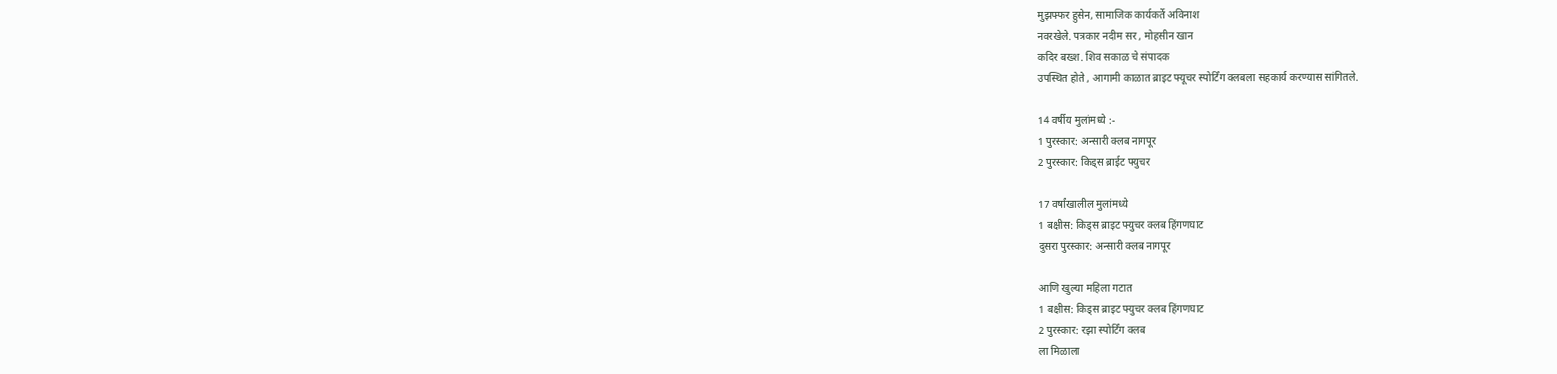मुझफ्फर हुसेन, सामाजिक कार्यकर्ते अविनाश
नवरखेले. पत्रकार नदीम सर , मोहसीन खान
कदिर बख्श. शिव सकाळ चे संपादक
उपस्थित होते , आगामी काळात ब्राइट फ्यूचर स्पोर्टिंग क्लबला सहकार्य करण्यास सांगितले.

14 वर्षीय मुलांमध्ये :-
1 पुरस्कार: अन्सारी क्लब नागपूर
2 पुरस्कार: किड्स ब्राईट फ्युचर

17 वर्षांखालील मुलांमध्ये
1 बक्षीस: किड्स ब्राइट फ्युचर क्लब हिंगणघाट
दुसरा पुरस्कार: अन्सारी क्लब नागपूर

आणि खुल्या महिला गटात
1 बक्षीस: किड्स ब्राइट फ्युचर क्लब हिंगणघाट
2 पुरस्कार: रझा स्पोर्टिंग क्लब
ला मिळाला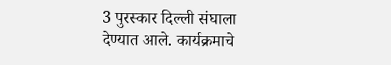3 पुरस्कार दिल्ली संघाला देण्यात आले. कार्यक्रमाचे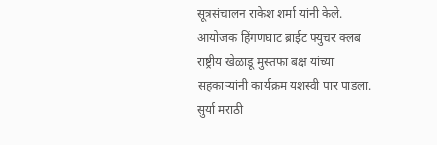सूत्रसंचालन राकेश शर्मा यांनी केले. आयोजक हिंगणघाट ब्राईट फ्युचर क्लब राष्ट्रीय खेळाडू मुस्तफा बक्ष यांच्या सहकाऱ्यांनी कार्यक्रम यशस्वी पार पाडला.
सुर्या मराठी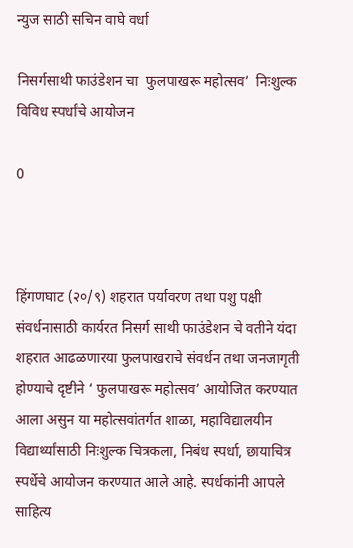न्युज साठी सचिन वाघे वर्धा

निसर्गसाथी फाउंडेशन चा  फुलपाखरू महोत्सव’  निःशुल्क विविध स्पर्धांचे आयोजन

0



हिंगणघाट (२०/९) शहरात पर्यावरण तथा पशु पक्षी संवर्धनासाठी कार्यरत निसर्ग साथी फाउंडेशन चे वतीने यंदा शहरात आढळणारया फुलपाखराचे संवर्धन तथा जनजागृती होण्याचे दृष्टीने ‘ फुलपाखरू महोत्सव’ आयोजित करण्यात आला असुन या महोत्सवांतर्गत शाळा, महाविद्यालयीन विद्यार्थ्यांसाठी निःशुल्क चित्रकला, निबंध स्पर्धा, छायाचित्र स्पर्धेचे आयोजन करण्यात आले आहे. स्पर्धकांनी आपले साहित्य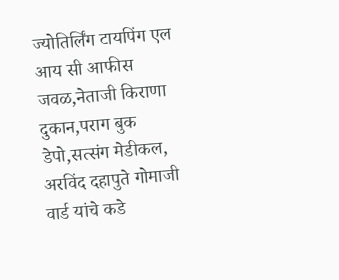ज्योतिर्लिंग टायपिंग एल आय सी आफीस जवळ,नेताजी किराणा दुकान,पराग बुक डेपो,सत्संग मेडीकल, अरविंद दहापुते गोमाजी वार्ड यांचे कडे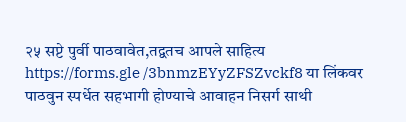२५ सप्टे पुर्वी पाठवावेत,तद्वतच आपले साहित्य https://forms.gle /3bnmzEYyZFSZvckf8 या लिंकवर पाठवुन स्पर्धेत सहभागी होण्याचे आवाहन निसर्ग साथी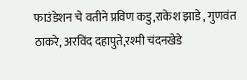फाउंडेशन चे वतीने प्रविण कडु,राकेश झाडे , गुणवंत ठाकरे, अरविंद दहापुते,रश्मी चंदनखेडे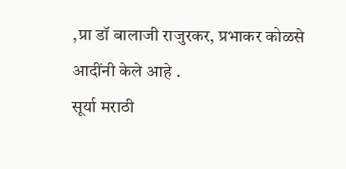,प्रा डॉ बालाजी राजुरकर, प्रभाकर कोळसे आदींनी केले आहे .
सूर्या मराठी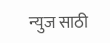न्युज साठी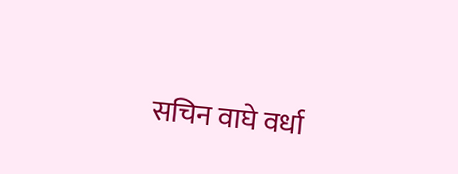सचिन वाघे वर्धा